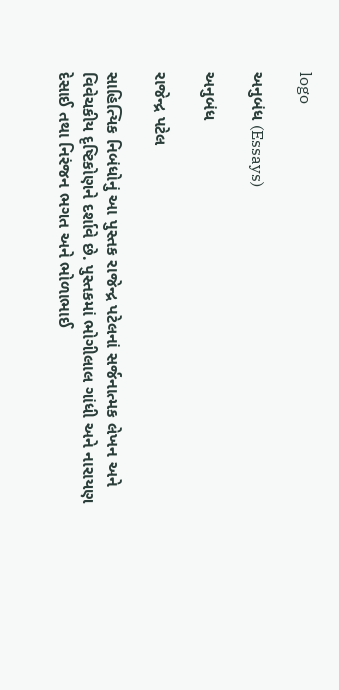logo

અનુબંધ (Essays)

અનુબંધ

રાજેન્દ્ર પટેલ

સાહિત્યિક નિબંધોનું આ પુસ્તક રાજેન્દ્ર પટેલનાં સર્જનાત્મક લેખન અને વિવેચકીય દૃષ્ટિકોણને દર્શાવે છે. પુસ્તકમાં ભોગીલાલ ગાંધી અને નારાયણ દેસાઈ તથા નિરંજન ભગત અને ભોળાભાઈ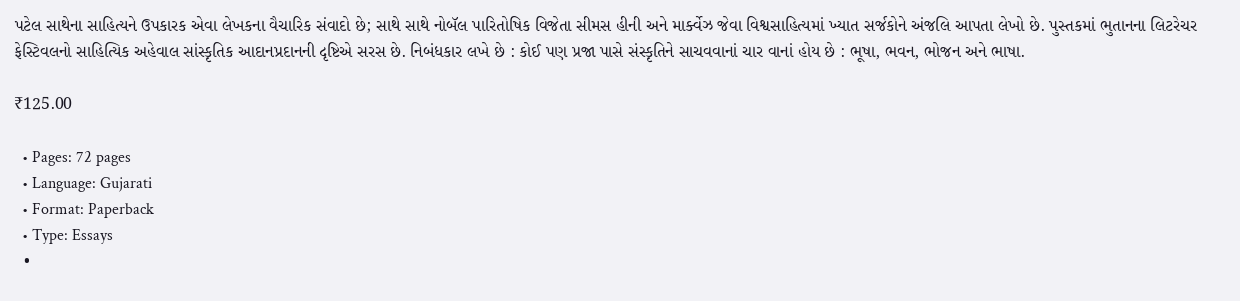પટેલ સાથેના સાહિત્યને ઉપકારક એવા લેખકના વૈચારિક સંવાદો છે; સાથે સાથે નોબૅલ પારિતોષિક વિજેતા સીમસ હીની અને માર્ક્વેઝ જેવા વિશ્વસાહિત્યમાં ખ્યાત સર્જકોને અંજલિ આપતા લેખો છે. પુસ્તકમાં ભુતાનના લિટરેચર ફેસ્ટિવલનો સાહિત્યિક અહેવાલ સાંસ્કૃતિક આદાનપ્રદાનની દૃષ્ટિએ સરસ છે. નિબંધકાર લખે છે : કોઈ પણ પ્રજા પાસે સંસ્કૃતિને સાચવવાનાં ચાર વાનાં હોય છે : ભૂષા, ભવન, ભોજન અને ભાષા.

₹125.00

  • Pages: 72 pages
  • Language: Gujarati
  • Format: Paperback
  • Type: Essays
  •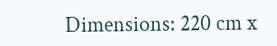Dimensions: 220 cm x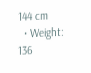144 cm
  • Weight: 136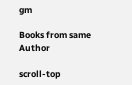gm

Books from same Author

scroll-top